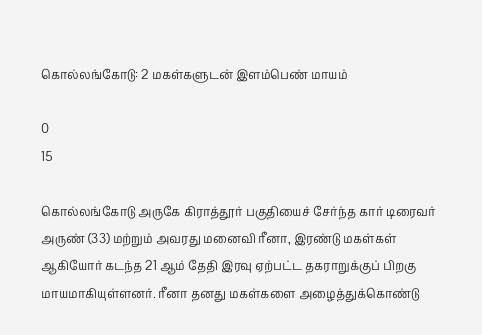கொல்லங்கோடு: 2 மகள்களுடன் இளம்பெண் மாயம்

0
15

கொல்லங்கோடு அருகே கிராத்தூர் பகுதியைச் சேர்ந்த கார் டிரைவர் அருண் (33) மற்றும் அவரது மனைவி ரீனா, இரண்டு மகள்கள் ஆகியோர் கடந்த 21 ஆம் தேதி இரவு ஏற்பட்ட தகராறுக்குப் பிறகு மாயமாகியுள்ளனர். ரீனா தனது மகள்களை அழைத்துக்கொண்டு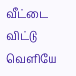வீட்டை விட்டு வெளியே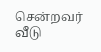சென்றவர் வீடு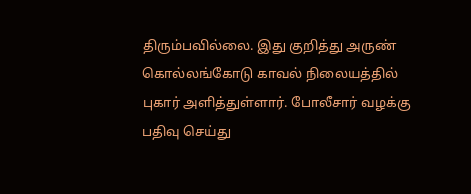திரும்பவில்லை. இது குறித்து அருண் கொல்லங்கோடு காவல் நிலையத்தில் புகார் அளித்துள்ளார். போலீசார் வழக்கு பதிவு செய்து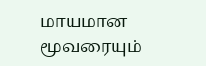மாயமான மூவரையும்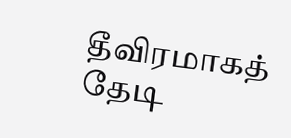தீவிரமாகத் தேடி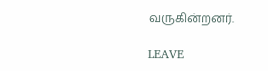வருகின்றனர்.

LEAVE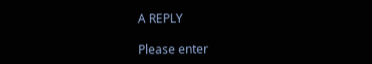A REPLY

Please enter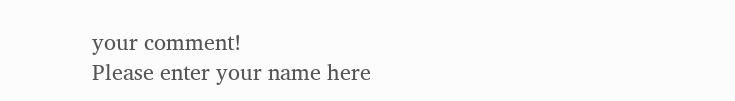your comment!
Please enter your name here